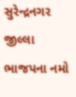સુરેન્દ્રનગર જીલ્લા ભાજપના નમો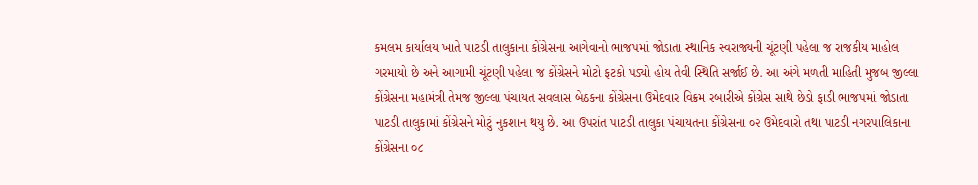કમલમ કાર્યાલય ખાતે પાટડી તાલુકાના કોંગ્રેસના આગેવાનો ભાજપમાં જોડાતા સ્થાનિક સ્વરાજ્યની ચૂંટણી પહેલા જ રાજકીય માહોલ ગરમાયો છે અને આગામી ચૂંટણી પહેલા જ કોંગ્રેસને મોટો ફટકો પડ્યો હોય તેવી સ્થિતિ સર્જાઈ છે. આ અંગે મળતી માહિતી મુજબ જીલ્લા કોંગ્રેસના મહામંત્રી તેમજ જીલ્લા પંચાયત સવલાસ બેઠકના કોંગ્રેસના ઉમેદવાર વિક્રમ રબારીએ કોંગ્રેસ સાથે છેડો ફાડી ભાજપમાં જોડાતા પાટડી તાલુકામાં કોંગ્રેસને મોટું નુકશાન થયુ છે. આ ઉપરાંત પાટડી તાલુકા પંચાયતના કોંગ્રેસના ૦૨ ઉમેદવારો તથા પાટડી નગરપાલિકાના કોંગ્રેસના ૦૮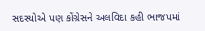સદસ્યોએ પણ કોંગ્રેસને અલવિદા કહી ભાજપમાં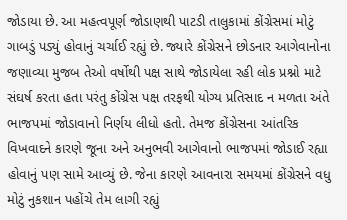જોડાયા છે. આ મહત્વપૂર્ણ જોડાણથી પાટડી તાલુકામાં કોંગ્રેસમાં મોટું ગાબડું પડ્યું હોવાનું ચર્ચાઈ રહ્યું છે. જ્યારે કોંગ્રેસને છોડનાર આગેવાનોના જણાવ્યા મુજબ તેઓ વર્ષોથી પક્ષ સાથે જોડાયેલા રહી લોક પ્રશ્નો માટે સંઘર્ષ કરતા હતા પરંતુ કોંગ્રેસ પક્ષ તરફથી યોગ્ય પ્રતિસાદ ન મળતા અંતે ભાજપમાં જોડાવાનો નિર્ણય લીધો હતો. તેમજ કોંગ્રેસના આંતરિક વિખવાદને કારણે જૂના અને અનુભવી આગેવાનો ભાજપમાં જોડાઈ રહ્યા હોવાનું પણ સામે આવ્યું છે. જેના કારણે આવનારા સમયમાં કોંગ્રેસને વધુ મોટું નુકશાન પહોંચે તેમ લાગી રહ્યું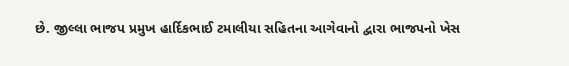છે. જીલ્લા ભાજપ પ્રમુખ હાર્દિકભાઈ ટમાલીયા સહિતના આગેવાનો દ્વારા ભાજપનો ખેસ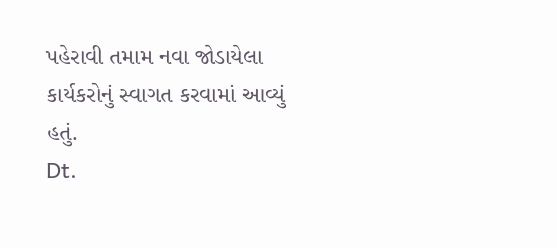પહેરાવી તમામ નવા જોડાયેલા કાર્યકરોનું સ્વાગત કરવામાં આવ્યું હતું.
Dt.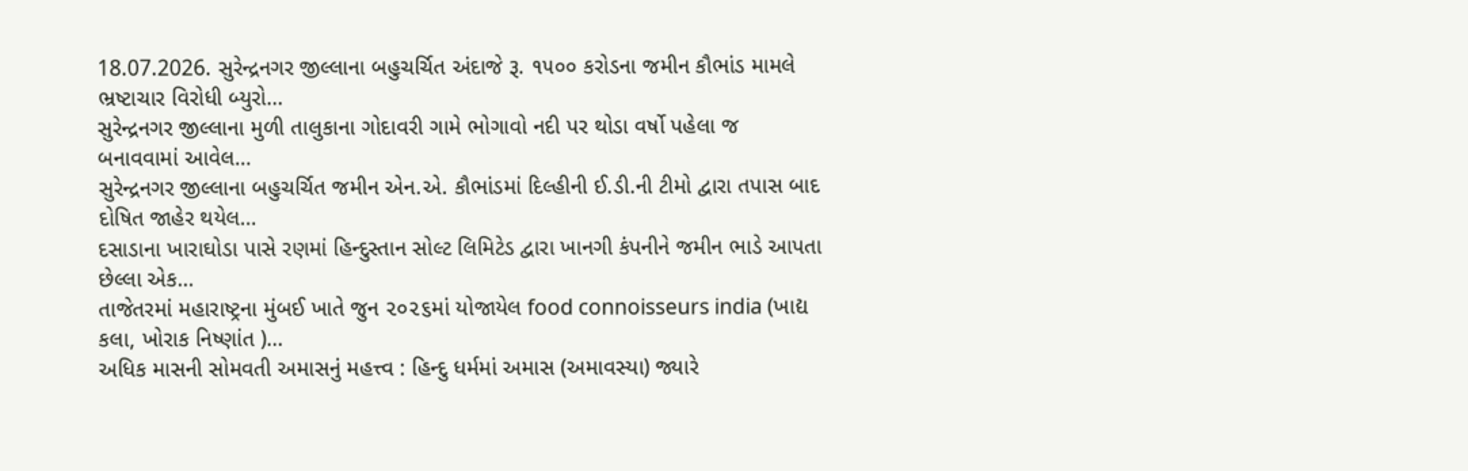18.07.2026. સુરેન્દ્રનગર જીલ્લાના બહુચર્ચિત અંદાજે રૂ. ૧૫૦૦ કરોડના જમીન કૌભાંડ મામલે ભ્રષ્ટાચાર વિરોધી બ્યુરો…
સુરેન્દ્રનગર જીલ્લાના મુળી તાલુકાના ગોદાવરી ગામે ભોગાવો નદી પર થોડા વર્ષો પહેલા જ બનાવવામાં આવેલ…
સુરેન્દ્રનગર જીલ્લાના બહુચર્ચિત જમીન એન.એ. કૌભાંડમાં દિલ્હીની ઈ.ડી.ની ટીમો દ્વારા તપાસ બાદ દોષિત જાહેર થયેલ…
દસાડાના ખારાઘોડા પાસે રણમાં હિન્દુસ્તાન સોલ્ટ લિમિટેડ દ્વારા ખાનગી કંપનીને જમીન ભાડે આપતા છેલ્લા એક…
તાજેતરમાં મહારાષ્ટ્રના મુંબઈ ખાતે જુન ૨૦૨૬માં યોજાયેલ food connoisseurs india (ખાદ્ય કલા, ખોરાક નિષ્ણાંત )…
અધિક માસની સોમવતી અમાસનું મહત્ત્વ : હિન્દુ ધર્મમાં અમાસ (અમાવસ્યા) જ્યારે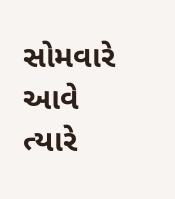સોમવારે આવે ત્યારે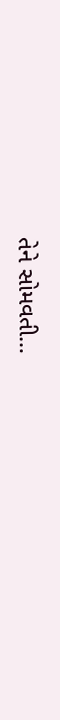તેને સોમવતી…